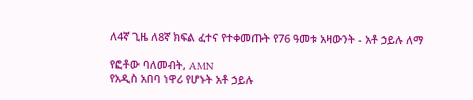ለ4ኛ ጊዜ ለ8ኛ ክፍል ፈተና የተቀመጡት የ76 ዓመቱ አዛውንት - አቶ ኃይሉ ለማ

የፎቶው ባለመብት, AMN
የአዲስ አበባ ነዋሪ የሆኑት አቶ ኃይሉ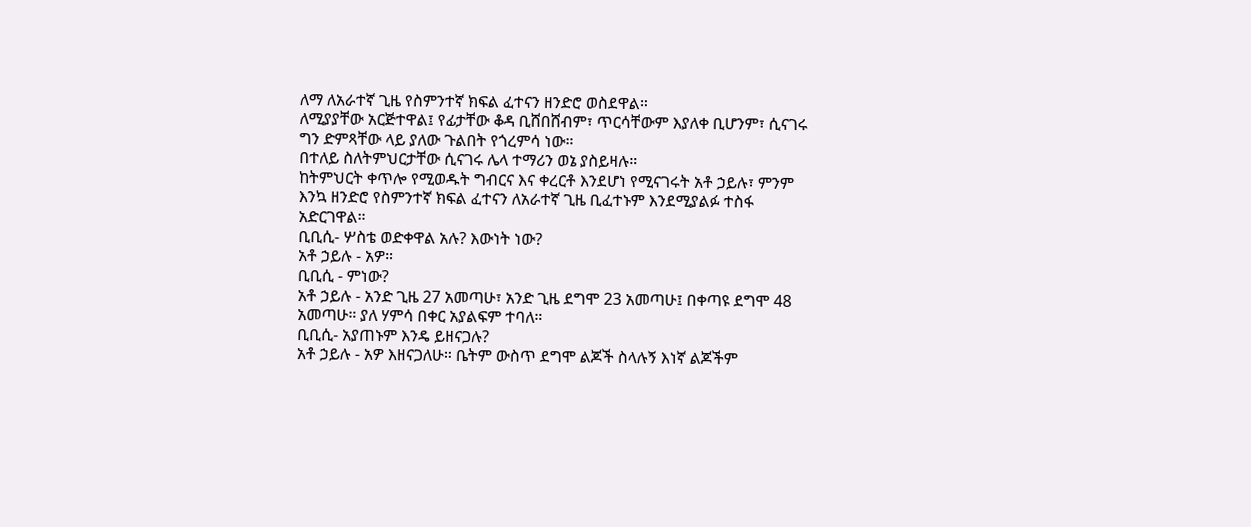ለማ ለአራተኛ ጊዜ የስምንተኛ ክፍል ፈተናን ዘንድሮ ወስደዋል።
ለሚያያቸው አርጅተዋል፤ የፊታቸው ቆዳ ቢሸበሸብም፣ ጥርሳቸውም እያለቀ ቢሆንም፣ ሲናገሩ ግን ድምጻቸው ላይ ያለው ጉልበት የጎረምሳ ነው።
በተለይ ስለትምህርታቸው ሲናገሩ ሌላ ተማሪን ወኔ ያስይዛሉ።
ከትምህርት ቀጥሎ የሚወዱት ግብርና እና ቀረርቶ እንደሆነ የሚናገሩት አቶ ኃይሉ፣ ምንም እንኳ ዘንድሮ የስምንተኛ ክፍል ፈተናን ለአራተኛ ጊዜ ቢፈተኑም እንደሚያልፉ ተስፋ አድርገዋል።
ቢቢሲ- ሦስቴ ወድቀዋል አሉ? እውነት ነው?
አቶ ኃይሉ - አዎ።
ቢቢሲ - ምነው?
አቶ ኃይሉ - አንድ ጊዜ 27 አመጣሁ፣ አንድ ጊዜ ደግሞ 23 አመጣሁ፤ በቀጣዩ ደግሞ 48 አመጣሁ። ያለ ሃምሳ በቀር አያልፍም ተባለ።
ቢቢሲ- አያጠኑም እንዴ ይዘናጋሉ?
አቶ ኃይሉ - አዎ እዘናጋለሁ። ቤትም ውስጥ ደግሞ ልጆች ስላሉኝ እነኛ ልጆችም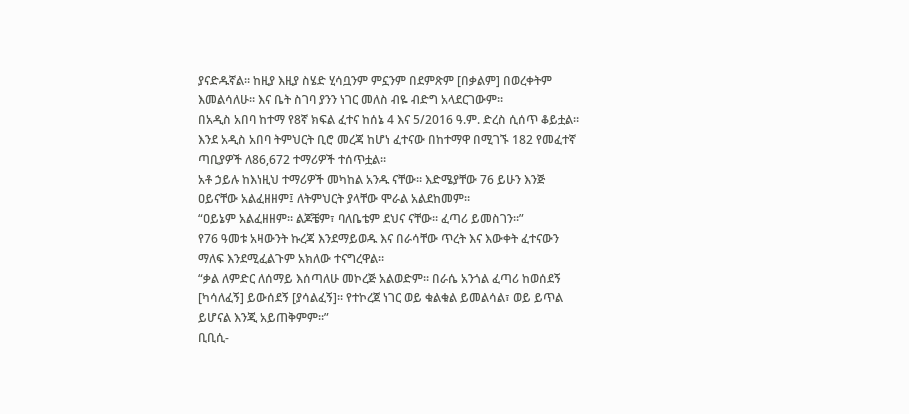ያናድዱኛል። ከዚያ እዚያ ስሄድ ሂሳቧንም ምኗንም በደምጽም [በቃልም] በወረቀትም እመልሳለሁ። እና ቤት ስገባ ያንን ነገር መለስ ብዬ ብድግ አላደርገውም።
በአዲስ አበባ ከተማ የ8ኛ ክፍል ፈተና ከሰኔ 4 እና 5/2016 ዓ.ም. ድረስ ሲሰጥ ቆይቷል።
እንደ አዲስ አበባ ትምህርት ቢሮ መረጃ ከሆነ ፈተናው በከተማዋ በሚገኙ 182 የመፈተኛ ጣቢያዎች ለ86,672 ተማሪዎች ተሰጥቷል።
አቶ ኃይሉ ከእነዚህ ተማሪዎች መካከል አንዱ ናቸው። እድሜያቸው 76 ይሁን እንጅ ዐይናቸው አልፈዘዘም፤ ለትምህርት ያላቸው ሞራል አልደከመም።
“ዐይኔም አልፈዘዘም። ልጆቼም፣ ባለቤቴም ደህና ናቸው። ፈጣሪ ይመስገን።”
የ76 ዓመቱ አዛውንት ኩረጃ እንደማይወዱ እና በራሳቸው ጥረት እና እውቀት ፈተናውን ማለፍ እንደሚፈልጉም አክለው ተናግረዋል።
“ቃል ለምድር ለሰማይ እሰጣለሁ መኮረጅ አልወድም። በራሴ አንጎል ፈጣሪ ከወሰደኝ [ካሳለፈኝ] ይውሰደኝ [ያሳልፈኝ]። የተኮረጀ ነገር ወይ ቁልቁል ይመልሳል፣ ወይ ይጥል ይሆናል እንጂ አይጠቅምም።”
ቢቢሲ-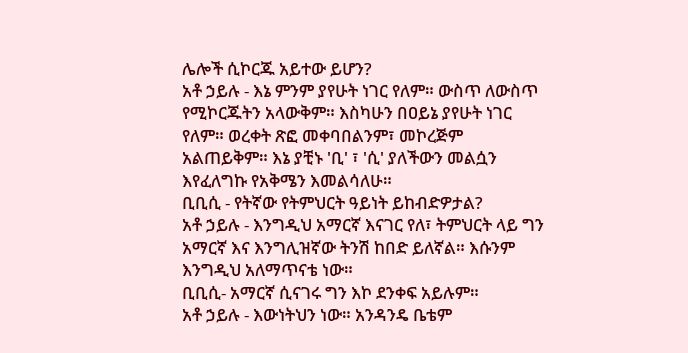ሌሎች ሲኮርጁ አይተው ይሆን?
አቶ ኃይሉ - እኔ ምንም ያየሁት ነገር የለም። ውስጥ ለውስጥ የሚኮርጁትን አላውቅም። እስካሁን በዐይኔ ያየሁት ነገር የለም። ወረቀት ጽፎ መቀባበልንም፣ መኮረጅም አልጠይቅም። እኔ ያቺኑ 'ቢ' ፣ 'ሲ' ያለችውን መልሷን እየፈለግኩ የአቅሜን እመልሳለሁ።
ቢቢሲ - የትኛው የትምህርት ዓይነት ይከብድዎታል?
አቶ ኃይሉ - እንግዲህ አማርኛ እናገር የለ፣ ትምህርት ላይ ግን አማርኛ እና እንግሊዝኛው ትንሽ ከበድ ይለኛል። እሱንም እንግዲህ አለማጥናቴ ነው።
ቢቢሲ- አማርኛ ሲናገሩ ግን እኮ ደንቀፍ አይሉም።
አቶ ኃይሉ - እውነትህን ነው። አንዳንዴ ቤቴም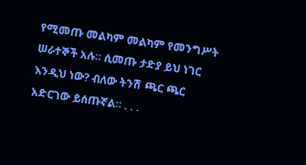የሚመጡ መልካም መልካም የመንግሥት ሠራተኞች አሉ። ሲመጡ ታድያ ይህ ነገር እንዲህ ነው? ብለው ትንሽ ጫር ጫር አድርገው ይሰጡኛል። . . .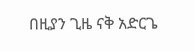በዚያን ጊዜ ናቅ አድርጌ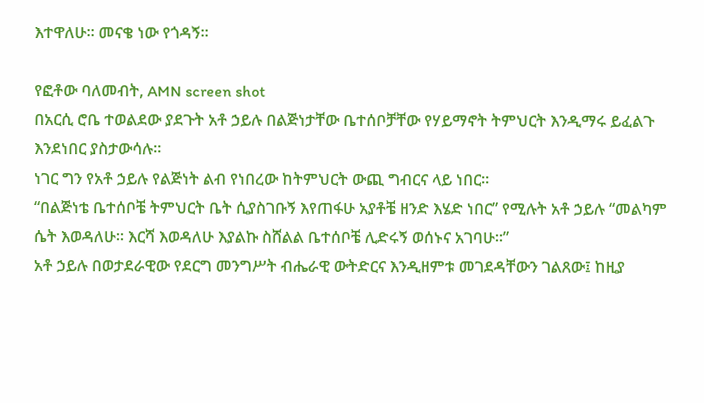እተዋለሁ። መናቄ ነው የጎዳኝ።

የፎቶው ባለመብት, AMN screen shot
በአርሲ ሮቤ ተወልደው ያደጉት አቶ ኃይሉ በልጅነታቸው ቤተሰቦቻቸው የሃይማኖት ትምህርት እንዲማሩ ይፈልጉ እንደነበር ያስታውሳሉ።
ነገር ግን የአቶ ኃይሉ የልጅነት ልብ የነበረው ከትምህርት ውጪ ግብርና ላይ ነበር።
“በልጅነቴ ቤተሰቦቼ ትምህርት ቤት ሲያስገቡኝ እየጠፋሁ አያቶቼ ዘንድ እሄድ ነበር” የሚሉት አቶ ኃይሉ “መልካም ሴት እወዳለሁ። እርሻ እወዳለሁ እያልኩ ስሸልል ቤተሰቦቼ ሊድሩኝ ወሰኑና አገባሁ።”
አቶ ኃይሉ በወታደራዊው የደርግ መንግሥት ብሔራዊ ውትድርና እንዲዘምቱ መገደዳቸውን ገልጸው፤ ከዚያ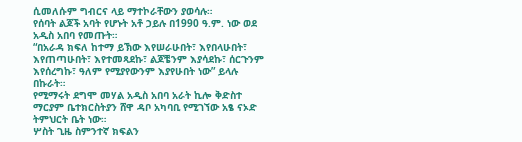ሲመለሱም ግብርና ላይ ማተኮራቸውን ያወሳሉ።
የሰባት ልጆች አባት የሆኑት አቶ ኃይሉ በ1990 ዓ.ም. ነው ወደ አዲስ አበባ የመጡት።
“በአራዳ ክፍለ ከተማ ይኽው እየሠራሁበት፣ እየበላሁበት፣ እየጠጣሁበት፣ እየተመጻደኩ፣ ልጆቼንም እያሳደኩ፣ ሰርጉንም እየሰረግኩ፣ ዓለም የሚያየውንም እያየሁበት ነው” ይላሉ በኩራት።
የሚማሩት ደግሞ መሃል አዲስ አበባ አራት ኪሎ ቅድስተ ማርያም ቤተክርስትያን ሸዋ ዳቦ አካባቢ የሚገኘው አፄ ናኦድ ትምህርት ቤት ነው።
ሦስት ጊዜ ስምንተኛ ክፍልን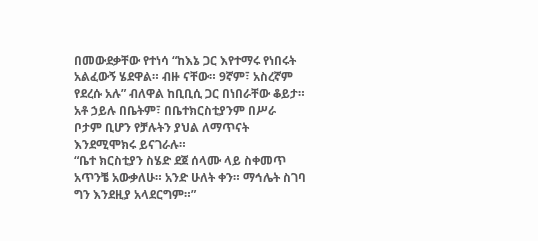በመውደቃቸው የተነሳ “ከእኔ ጋር እየተማሩ የነበሩት አልፈውኝ ሄደዋል። ብዙ ናቸው። 9ኛም፣ አስረኛም የደረሱ አሉ” ብለዋል ከቢቢሲ ጋር በነበራቸው ቆይታ።
አቶ ኃይሉ በቤትም፣ በቤተክርስቲያንም በሥራ ቦታም ቢሆን የቻሉትን ያህል ለማጥናት እንደሚሞክሩ ይናገራሉ።
“ቤተ ክርስቲያን ስሄድ ደጀ ሰላሙ ላይ ስቀመጥ አጥንቼ አውቃለሁ። አንድ ሁለት ቀን። ማኅሌት ስገባ ግን እንደዚያ አላደርግም።”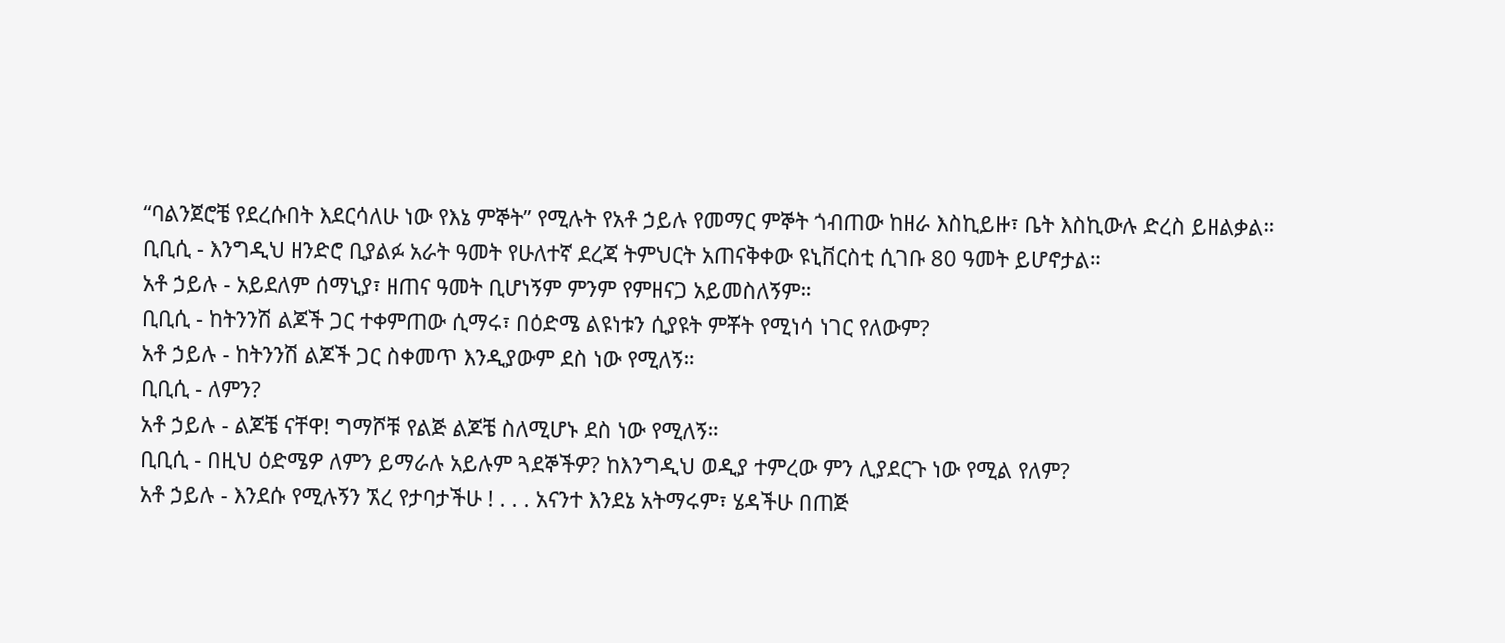“ባልንጀሮቼ የደረሱበት እደርሳለሁ ነው የእኔ ምኞት” የሚሉት የአቶ ኃይሉ የመማር ምኞት ጎብጠው ከዘራ እስኪይዙ፣ ቤት እስኪውሉ ድረስ ይዘልቃል።
ቢቢሲ - እንግዲህ ዘንድሮ ቢያልፉ አራት ዓመት የሁለተኛ ደረጃ ትምህርት አጠናቅቀው ዩኒቨርስቲ ሲገቡ 80 ዓመት ይሆኖታል።
አቶ ኃይሉ - አይደለም ሰማኒያ፣ ዘጠና ዓመት ቢሆነኝም ምንም የምዘናጋ አይመስለኝም።
ቢቢሲ - ከትንንሽ ልጆች ጋር ተቀምጠው ሲማሩ፣ በዕድሜ ልዩነቱን ሲያዩት ምቾት የሚነሳ ነገር የለውም?
አቶ ኃይሉ - ከትንንሽ ልጆች ጋር ስቀመጥ እንዲያውም ደስ ነው የሚለኝ።
ቢቢሲ - ለምን?
አቶ ኃይሉ - ልጆቼ ናቸዋ! ግማሾቹ የልጅ ልጆቼ ስለሚሆኑ ደስ ነው የሚለኝ።
ቢቢሲ - በዚህ ዕድሜዎ ለምን ይማራሉ አይሉም ጓደኞችዎ? ከእንግዲህ ወዲያ ተምረው ምን ሊያደርጉ ነው የሚል የለም?
አቶ ኃይሉ - እንደሱ የሚሉኝን ኧረ የታባታችሁ ! . . . አናንተ እንደኔ አትማሩም፣ ሄዳችሁ በጠጅ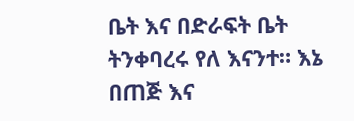ቤት እና በድራፍት ቤት ትንቀባረሩ የለ እናንተ። እኔ በጠጅ እና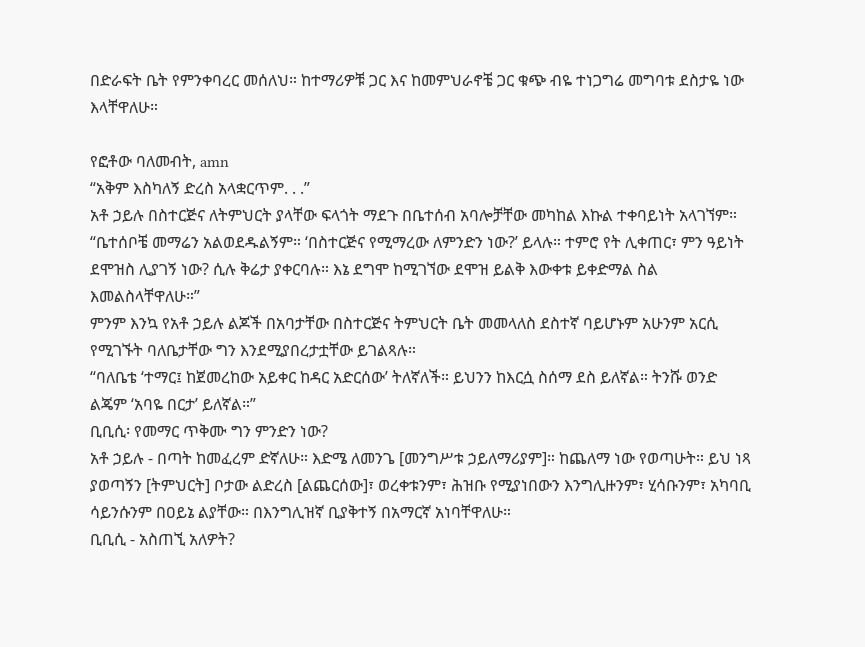በድራፍት ቤት የምንቀባረር መሰለህ። ከተማሪዎቹ ጋር እና ከመምህራኖቼ ጋር ቁጭ ብዬ ተነጋግሬ መግባቱ ደስታዬ ነው እላቸዋለሁ።

የፎቶው ባለመብት, amn
“አቅም እስካለኝ ድረስ አላቋርጥም. . .”
አቶ ኃይሉ በስተርጅና ለትምህርት ያላቸው ፍላጎት ማደጉ በቤተሰብ አባሎቻቸው መካከል እኩል ተቀባይነት አላገኘም።
“ቤተሰቦቼ መማሬን አልወደዱልኝም። ‘በስተርጅና የሚማረው ለምንድን ነው?’ ይላሉ። ተምሮ የት ሊቀጠር፣ ምን ዓይነት ደሞዝስ ሊያገኝ ነው? ሲሉ ቅሬታ ያቀርባሉ። እኔ ደግሞ ከሚገኘው ደሞዝ ይልቅ እውቀቱ ይቀድማል ስል እመልስላቸዋለሁ።”
ምንም እንኳ የአቶ ኃይሉ ልጆች በአባታቸው በስተርጅና ትምህርት ቤት መመላለስ ደስተኛ ባይሆኑም አሁንም አርሲ የሚገኙት ባለቤታቸው ግን እንደሚያበረታቷቸው ይገልጻሉ።
“ባለቤቴ ‘ተማር፤ ከጀመረከው አይቀር ከዳር አድርሰው’ ትለኛለች። ይህንን ከእርሷ ስሰማ ደስ ይለኛል። ትንሹ ወንድ ልጄም ‘አባዬ በርታ’ ይለኛል።”
ቢቢሲ፡ የመማር ጥቅሙ ግን ምንድን ነው?
አቶ ኃይሉ - በጣት ከመፈረም ድኛለሁ። እድሜ ለመንጌ [መንግሥቱ ኃይለማሪያም]። ከጨለማ ነው የወጣሁት። ይህ ነጻ ያወጣኝን [ትምህርት] ቦታው ልድረስ [ልጨርሰው]፣ ወረቀቱንም፣ ሕዝቡ የሚያነበውን እንግሊዙንም፣ ሂሳቡንም፣ አካባቢ ሳይንሱንም በዐይኔ ልያቸው። በእንግሊዝኛ ቢያቅተኝ በአማርኛ አነባቸዋለሁ።
ቢቢሲ - አስጠኚ አለዎት?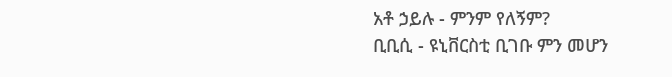አቶ ኃይሉ - ምንም የለኝም?
ቢቢሲ - ዩኒቨርስቲ ቢገቡ ምን መሆን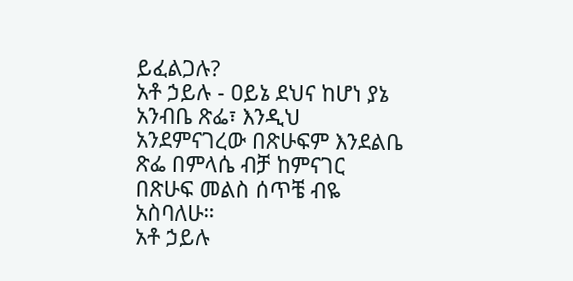ይፈልጋሉ?
አቶ ኃይሉ - ዐይኔ ደህና ከሆነ ያኔ አንብቤ ጽፌ፣ እንዲህ አንደምናገረው በጽሁፍም እንደልቤ ጽፌ በምላሴ ብቻ ከምናገር በጽሁፍ መልስ ሰጥቼ ብዬ አስባለሁ።
አቶ ኃይሉ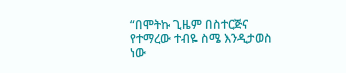“በሞትኩ ጊዜም በስተርጅና የተማረው ተብዬ ስሜ እንዲታወስ ነው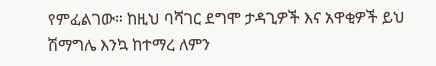የምፈልገው። ከዚህ ባሻገር ደግሞ ታዳጊዎች እና አዋቂዎች ይህ ሽማግሌ እንኳ ከተማረ ለምን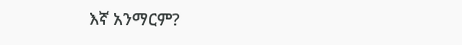እኛ አንማርም?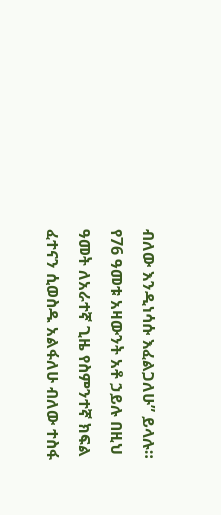ብለው እንዲነሳሱ እፈልጋለሁ” ይላሉ።
የ76 ዓመቱ አዛውንት አቶ ኃይሉ በዚህ ዓመት ለአራተኛ ጊዜ የስምንተኛ ክፍል ፈተናን ሲወስዱ አልፋለሁ ብለው ተስፋ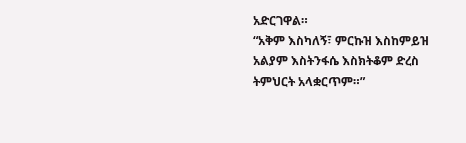አድርገዋል።
“አቅም እስካለኝ፣ ምርኩዝ እስከምይዝ አልያም እስትንፋሴ እስክትቆም ድረስ ትምህርት አላቋርጥም።”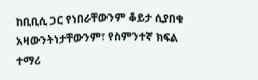ከቢቢሲ ጋር የነበራቸውንም ቆይታ ሲያበቁ አዛውንትነታቸውንም፣ የስምንተኛ ክፍል ተማሪ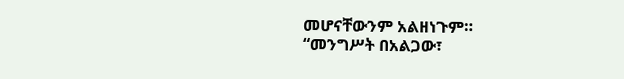መሆናቸውንም አልዘነጉም።
“መንግሥት በአልጋው፣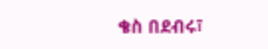ቄስ በደብሩ፣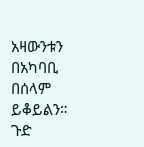አዛውንቱን በአካባቢ በሰላም ይቆይልን። ጉድ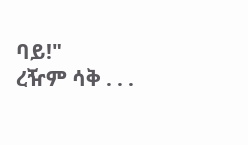ባይ!"
ረዥም ሳቅ . . .